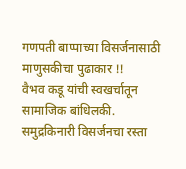गणपती बाप्पाच्या विसर्जनासाठी माणुसकीचा पुढाकार !!
वैभव कडू यांची स्वखर्चातून सामाजिक बांधिलकी.
समुद्रकिनारी विसर्जनचा रस्ता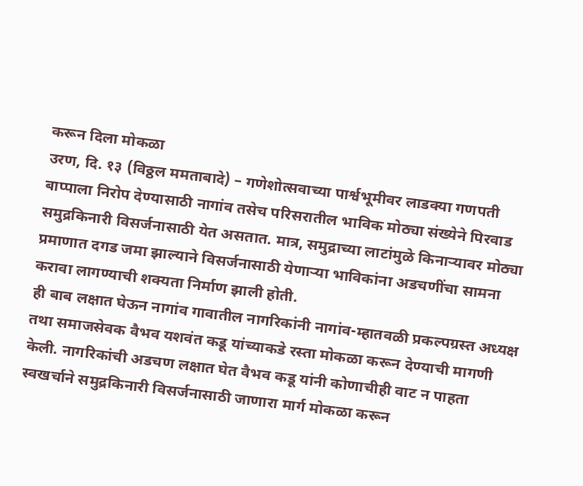करून दिला मोकळा
उरण, दि. १३ (विठ्ठल ममताबादे) – गणेशोत्सवाच्या पार्श्वभूमीवर लाडक्या गणपती बाप्पाला निरोप देण्यासाठी नागांव तसेच परिसरातील भाविक मोठ्या संख्येने पिरवाड समुद्रकिनारी विसर्जनासाठी येत असतात. मात्र, समुद्राच्या लाटांमुळे किनाऱ्यावर मोठ्या प्रमाणात दगड जमा झाल्याने विसर्जनासाठी येणाऱ्या भाविकांना अडचणींचा सामना करावा लागण्याची शक्यता निर्माण झाली होती.
ही बाब लक्षात घेऊन नागांव गावातील नागरिकांनी नागांव-म्हातवळी प्रकल्पग्रस्त अध्यक्ष तथा समाजसेवक वैभव यशवंत कडू यांच्याकडे रस्ता मोकळा करून देण्याची मागणी केली. नागरिकांची अडचण लक्षात घेत वैभव कडू यांनी कोणाचीही वाट न पाहता स्वखर्चाने समुद्रकिनारी विसर्जनासाठी जाणारा मार्ग मोकळा करून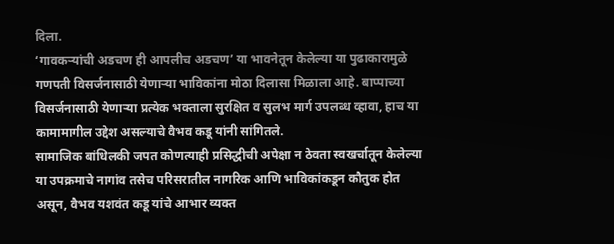दिला.
‘गावकऱ्यांची अडचण ही आपलीच अडचण’ या भावनेतून केलेल्या या पुढाकारामुळे गणपती विसर्जनासाठी येणाऱ्या भाविकांना मोठा दिलासा मिळाला आहे. बाप्पाच्या विसर्जनासाठी येणाऱ्या प्रत्येक भक्ताला सुरक्षित व सुलभ मार्ग उपलब्ध व्हावा, हाच या कामामागील उद्देश असल्याचे वैभव कडू यांनी सांगितले.
सामाजिक बांधिलकी जपत कोणत्याही प्रसिद्धीची अपेक्षा न ठेवता स्वखर्चातून केलेल्या या उपक्रमाचे नागांव तसेच परिसरातील नागरिक आणि भाविकांकडून कौतुक होत असून, वैभव यशवंत कडू यांचे आभार व्यक्त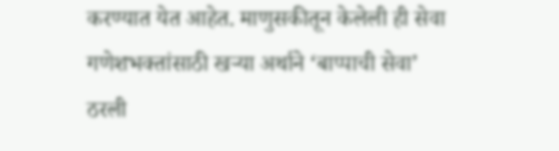करण्यात येत आहेत. माणुसकीतून केलेली ही सेवा गणेशभक्तांसाठी खऱ्या अर्थाने ‘बाप्पाची सेवा’ ठरली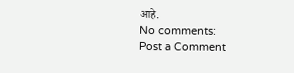आहे.
No comments:
Post a Comment